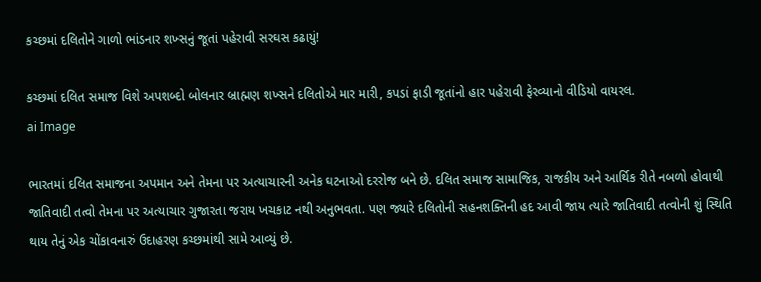કચ્છમાં દલિતોને ગાળો ભાંડનાર શખ્સનું જૂતાં પહેરાવી સરઘસ કઢાયું!

કચ્છમાં દલિત સમાજ વિશે અપશબ્દો બોલનાર બ્રાહ્મણ શખ્સને દલિતોએ માર મારી, કપડાં ફાડી જૂતાંનો હાર પહેરાવી ફેરવ્યાનો વીડિયો વાયરલ.
ai Image

ભારતમાં દલિત સમાજના અપમાન અને તેમના પર અત્યાચારની અનેક ઘટનાઓ દરરોજ બને છે. દલિત સમાજ સામાજિક, રાજકીય અને આર્થિક રીતે નબળો હોવાથી જાતિવાદી તત્વો તેમના પર અત્યાચાર ગુજારતા જરાય ખચકાટ નથી અનુભવતા. પણ જ્યારે દલિતોની સહનશક્તિની હદ આવી જાય ત્યારે જાતિવાદી તત્વોની શું સ્થિતિ થાય તેનું એક ચોંકાવનારું ઉદાહરણ કચ્છમાંથી સામે આવ્યું છે.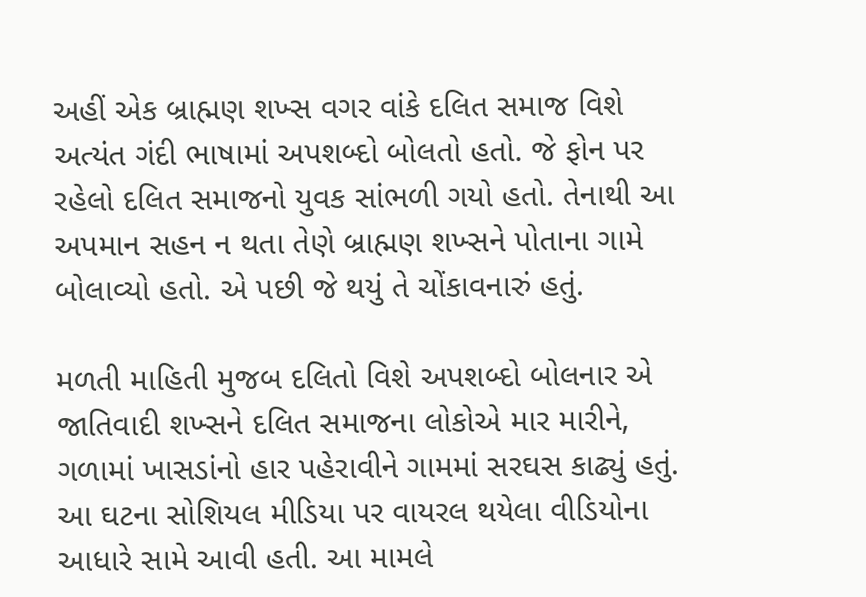અહીં એક બ્રાહ્મણ શખ્સ વગર વાંકે દલિત સમાજ વિશે અત્યંત ગંદી ભાષામાં અપશબ્દો બોલતો હતો. જે ફોન પર રહેલો દલિત સમાજનો યુવક સાંભળી ગયો હતો. તેનાથી આ અપમાન સહન ન થતા તેણે બ્રાહ્મણ શખ્સને પોતાના ગામે બોલાવ્યો હતો. એ પછી જે થયું તે ચોંકાવનારું હતું.

મળતી માહિતી મુજબ દલિતો વિશે અપશબ્દો બોલનાર એ જાતિવાદી શખ્સને દલિત સમાજના લોકોએ માર મારીને, ગળામાં ખાસડાંનો હાર પહેરાવીને ગામમાં સરઘસ કાઢ્યું હતું. આ ઘટના સોશિયલ મીડિયા પર વાયરલ થયેલા વીડિયોના આધારે સામે આવી હતી. આ મામલે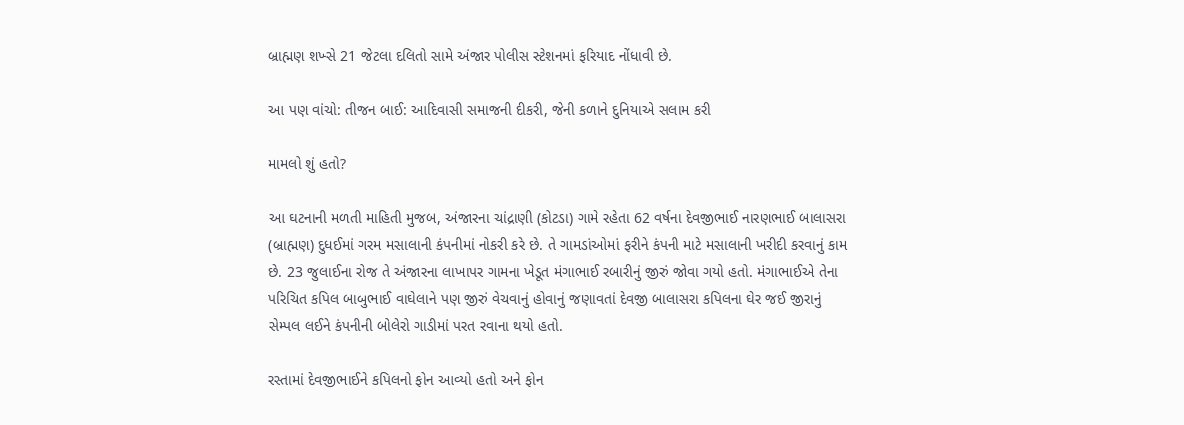બ્રાહ્મણ શખ્સે 21 જેટલા દલિતો સામે અંજાર પોલીસ સ્ટેશનમાં ફરિયાદ નોંધાવી છે.

આ પણ વાંચો: તીજન બાઈ: આદિવાસી સમાજની દીકરી, જેની કળાને દુનિયાએ સલામ કરી

મામલો શું હતો?

આ ઘટનાની મળતી માહિતી મુજબ, અંજારના ચાંદ્રાણી (કોટડા) ગામે રહેતા 62 વર્ષના દેવજીભાઈ નારણભાઈ બાલાસરા (બ્રાહ્મણ) દુધઈમાં ગરમ મસાલાની કંપનીમાં નોકરી કરે છે. તે ગામડાંઓમાં ફરીને કંપની માટે મસાલાની ખરીદી કરવાનું કામ છે. 23 જુલાઈના રોજ તે અંજારના લાખાપર ગામના ખેડૂત મંગાભાઈ રબારીનું જીરું જોવા ગયો હતો. મંગાભાઈએ તેના પરિચિત કપિલ બાબુભાઈ વાઘેલાને પણ જીરું વેચવાનું હોવાનું જણાવતાં દેવજી બાલાસરા કપિલના ઘેર જઈ જીરાનું સેમ્પલ લઈને કંપનીની બોલેરો ગાડીમાં પરત રવાના થયો હતો.

રસ્તામાં દેવજીભાઈને કપિલનો ફોન આવ્યો હતો અને ફોન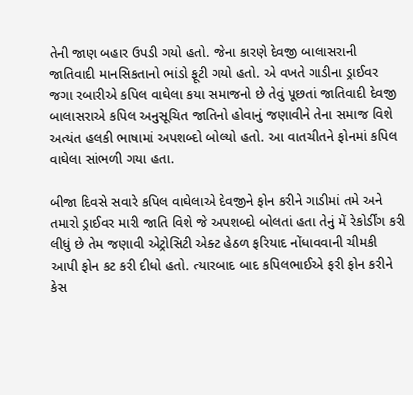તેની જાણ બહાર ઉપડી ગયો હતો. જેના કારણે દેવજી બાલાસરાની જાતિવાદી માનસિકતાનો ભાંડો ફૂટી ગયો હતો. એ વખતે ગાડીના ડ્રાઈવર જગા રબારીએ કપિલ વાઘેલા કયા સમાજનો છે તેવું પૂછતાં જાતિવાદી દેવજી બાલાસરાએ કપિલ અનુસૂચિત જાતિનો હોવાનું જણાવીને તેના સમાજ વિશે અત્યંત હલકી ભાષામાં અપશબ્દો બોલ્યો હતો. આ વાતચીતને ફોનમાં કપિલ વાઘેલા સાંભળી ગયા હતા.

બીજા દિવસે સવારે કપિલ વાઘેલાએ દેવજીને ફોન કરીને ગાડીમાં તમે અને તમારો ડ્રાઈવર મારી જાતિ વિશે જે અપશબ્દો બોલતાં હતા તેનું મેં રેકોર્ડીંગ કરી લીધું છે તેમ જણાવી એટ્રોસિટી એક્ટ હેઠળ ફરિયાદ નોંધાવવાની ચીમકી આપી ફોન કટ કરી દીધો હતો. ત્યારબાદ બાદ કપિલભાઈએ ફરી ફોન કરીને કેસ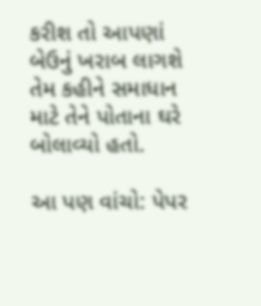કરીશ તો આપણાં બેઉનું ખરાબ લાગશે તેમ કહીને સમાધાન માટે તેને પોતાના ઘરે બોલાવ્યો હતો.

આ પણ વાંચો: પેપર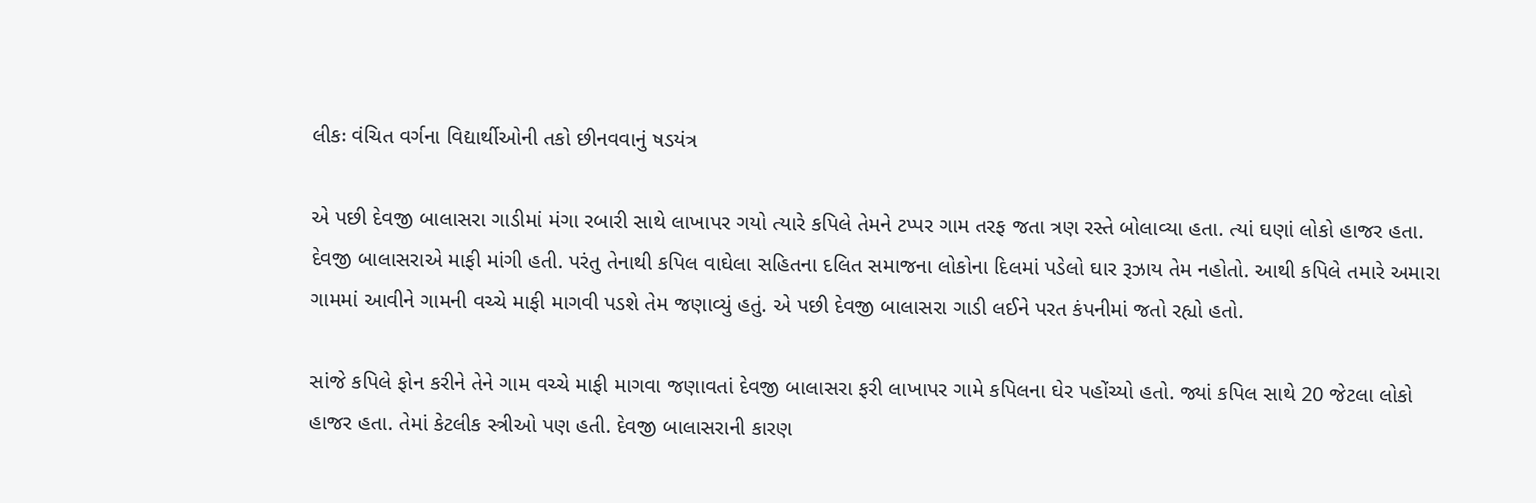લીકઃ વંચિત વર્ગના વિદ્યાર્થીઓની તકો છીનવવાનું ષડયંત્ર

એ પછી દેવજી બાલાસરા ગાડીમાં મંગા રબારી સાથે લાખાપર ગયો ત્યારે કપિલે તેમને ટપ્પર ગામ તરફ જતા ત્રણ રસ્તે બોલાવ્યા હતા. ત્યાં ઘણાં લોકો હાજર હતા. દેવજી બાલાસરાએ માફી માંગી હતી. પરંતુ તેનાથી કપિલ વાઘેલા સહિતના દલિત સમાજના લોકોના દિલમાં પડેલો ઘાર રૂઝાય તેમ નહોતો. આથી કપિલે તમારે અમારા ગામમાં આવીને ગામની વચ્ચે માફી માગવી પડશે તેમ જણાવ્યું હતું. એ પછી દેવજી બાલાસરા ગાડી લઈને પરત કંપનીમાં જતો રહ્યો હતો.

સાંજે કપિલે ફોન કરીને તેને ગામ વચ્ચે માફી માગવા જણાવતાં દેવજી બાલાસરા ફરી લાખાપર ગામે કપિલના ઘેર પહોંચ્યો હતો. જ્યાં કપિલ સાથે 20 જેટલા લોકો હાજર હતા. તેમાં કેટલીક સ્ત્રીઓ પણ હતી. દેવજી બાલાસરાની કારણ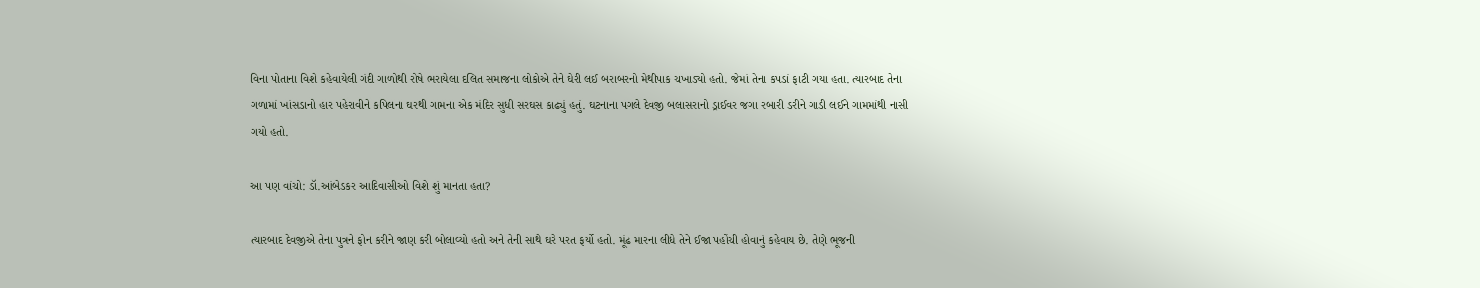વિના પોતાના વિશે કહેવાયેલી ગંદી ગાળોથી રોષે ભરાયેલા દલિત સમાજના લોકોએ તેને ઘેરી લઈ બરાબરનો મેથીપાક ચખાડ્યો હતો. જેમાં તેના કપડાં ફાટી ગયા હતા. ત્યારબાદ તેના ગળામાં ખાંસડાનો હાર પહેરાવીને કપિલના ઘરથી ગામના એક મંદિર સુધી સરઘસ કાઢ્યું હતું. ઘટનાના પગલે દેવજી બલાસરાનો ડ્રાઈવર જગા રબારી ડરીને ગાડી લઈને ગામમાંથી નાસી ગયો હતો.

આ પણ વાંચો: ડૉ.આંબેડકર આદિવાસીઓ વિશે શું માનતા હતા?

ત્યારબાદ દેવજીએ તેના પુત્રને ફોન કરીને જાણ કરી બોલાવ્યો હતો અને તેની સાથે ઘરે પરત ફર્યો હતો. મૂંઢ મારના લીધે તેને ઈજા પહોંચી હોવાનું કહેવાય છે. તેણે ભૂજની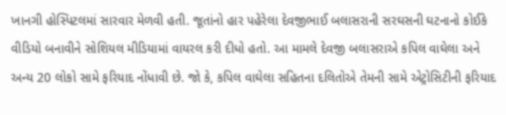ખાનગી હોસ્પિટલમાં સારવાર મેળવી હતી. જૂતાંનો હાર પહેરેલા દેવજીભાઈ બલાસરાની સરઘસની ઘટનાનો કોઈકે વીડિયો બનાવીને સોશિયલ મીડિયામાં વાયરલ કરી દીધો હતો. આ મામલે દેવજી બલાસરાએ કપિલ વાઘેલા અને અન્ય 20 લોકો સામે ફરિયાદ નોંધાવી છે. જો કે, કપિલ વાઘેલા સહિતના દલિતોએ તેમની સામે એટ્રોસિટીની ફરિયાદ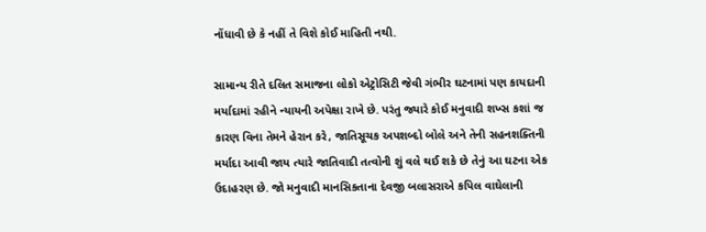નોંધાવી છે કે નહીં તે વિશે કોઈ માહિતી નથી.

સામાન્ય રીતે દલિત સમાજના લોકો એટ્રોસિટી જેવી ગંભીર ઘટનામાં પણ કાયદાની મર્યાદામાં રહીને ન્યાયની અપેક્ષા રાખે છે. પરંતુ જ્યારે કોઈ મનુવાદી શખ્સ કશાં જ કારણ વિના તેમને હેરાન કરે, જાતિસૂચક અપશબ્દો બોલે અને તેની સહનશક્તિની મર્યાદા આવી જાય ત્યારે જાતિવાદી તત્વોની શું વલે થઈ શકે છે તેનું આ ઘટના એક ઉદાહરણ છે. જો મનુવાદી માનસિકતાના દેવજી બલાસરાએ કપિલ વાઘેલાની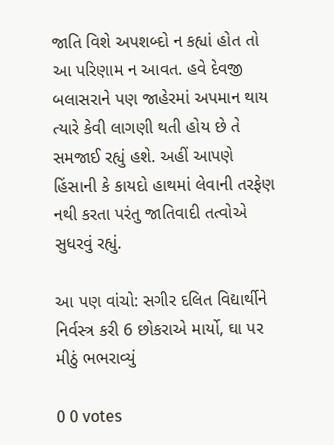જાતિ વિશે અપશબ્દો ન કહ્યાં હોત તો આ પરિણામ ન આવત. હવે દેવજી બલાસરાને પણ જાહેરમાં અપમાન થાય ત્યારે કેવી લાગણી થતી હોય છે તે સમજાઈ રહ્યું હશે. અહીં આપણે હિંસાની કે કાયદો હાથમાં લેવાની તરફેણ નથી કરતા પરંતુ જાતિવાદી તત્વોએ સુધરવું રહ્યું.

આ પણ વાંચો: સગીર દલિત વિદ્યાર્થીને નિર્વસ્ત્ર કરી 6 છોકરાએ માર્યો, ઘા પર મીઠું ભભરાવ્યું

0 0 votes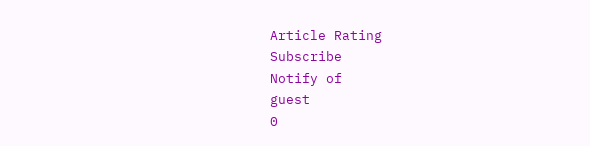Article Rating
Subscribe
Notify of
guest
0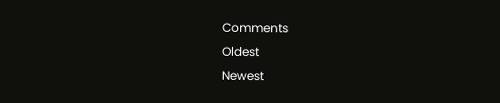Comments
Oldest
Newest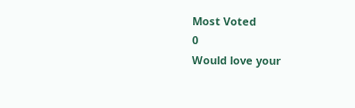Most Voted
0
Would love your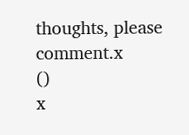thoughts, please comment.x
()
x